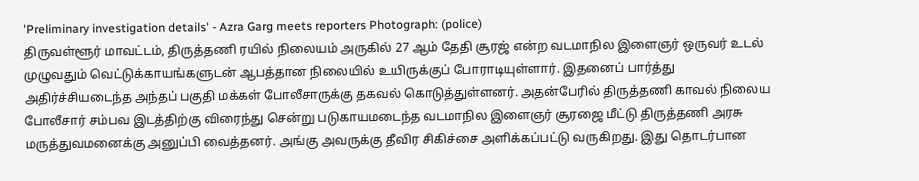'Preliminary investigation details' - Azra Garg meets reporters Photograph: (police)
திருவள்ளூர் மாவட்டம், திருத்தணி ரயில் நிலையம் அருகில் 27 ஆம் தேதி சூரஜ் என்ற வடமாநில இளைஞர் ஒருவர் உடல் முழுவதும் வெட்டுக்காயங்களுடன் ஆபத்தான நிலையில் உயிருக்குப் போராடியுள்ளார். இதனைப் பார்த்து அதிர்ச்சியடைந்த அந்தப் பகுதி மக்கள் போலீசாருக்கு தகவல் கொடுத்துள்ளனர். அதன்பேரில் திருத்தணி காவல் நிலைய போலீசார் சம்பவ இடத்திற்கு விரைந்து சென்று படுகாயமடைந்த வடமாநில இளைஞர் சூரஜை மீட்டு திருத்தணி அரசு மருத்துவமனைக்கு அனுப்பி வைத்தனர். அங்கு அவருக்கு தீவிர சிகிச்சை அளிக்கப்பட்டு வருகிறது. இது தொடர்பான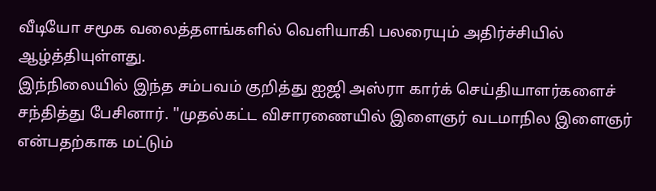வீடியோ சமூக வலைத்தளங்களில் வெளியாகி பலரையும் அதிர்ச்சியில் ஆழ்த்தியுள்ளது.
இந்நிலையில் இந்த சம்பவம் குறித்து ஐஜி அஸ்ரா கார்க் செய்தியாளர்களைச் சந்தித்து பேசினார். ''முதல்கட்ட விசாரணையில் இளைஞர் வடமாநில இளைஞர் என்பதற்காக மட்டும்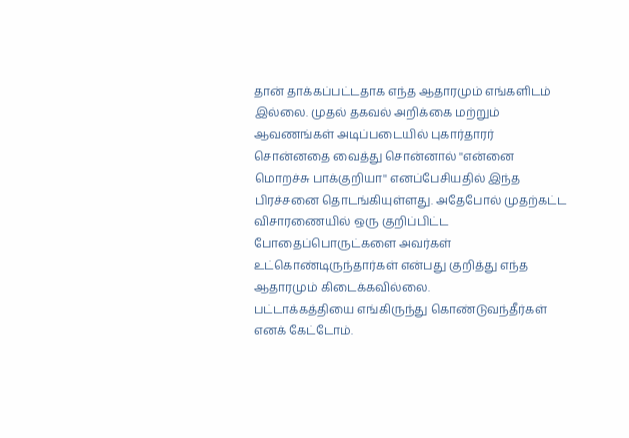தான் தாக்கப்பட்டதாக எந்த ஆதாரமும் எங்களிடம் இல்லை. முதல் தகவல் அறிக்கை மற்றும் ஆவணங்கள் அடிப்படையில் புகார்தாரர் சொன்னதை வைத்து சொன்னால் ''என்னை மொறச்சு பாக்குறியா'' எனப்பேசியதில் இந்த பிரச்சனை தொடங்கியுள்ளது. அதேபோல் முதற்கட்ட விசாரணையில் ஒரு குறிப்பிட்ட போதைப்பொருட்களை அவர்கள் உட்கொண்டிருந்தார்கள் என்பது குறித்து எந்த ஆதாரமும் கிடைக்கவில்லை.
பட்டாக்கத்தியை எங்கிருந்து கொண்டுவந்தீர்கள் எனக் கேட்டோம்.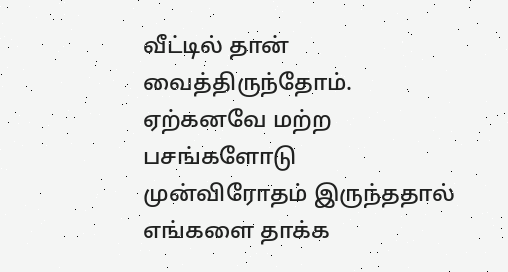வீட்டில் தான் வைத்திருந்தோம். ஏற்கனவே மற்ற பசங்களோடு முன்விரோதம் இருந்ததால் எங்களை தாக்க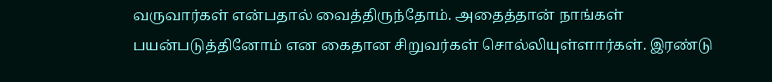வருவார்கள் என்பதால் வைத்திருந்தோம். அதைத்தான் நாங்கள் பயன்படுத்தினோம் என கைதான சிறுவர்கள் சொல்லியுள்ளார்கள். இரண்டு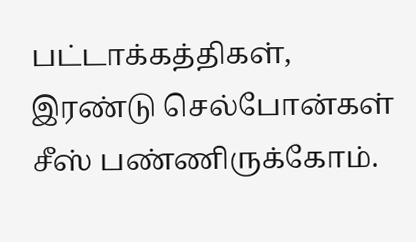பட்டாக்கத்திகள், இரண்டு செல்போன்கள் சீஸ் பண்ணிருக்கோம்.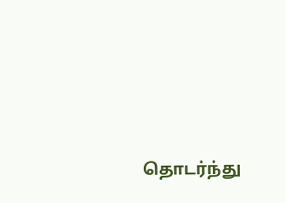தொடர்ந்து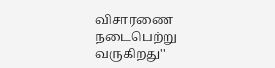விசாரணை நடைபெற்று வருகிறது''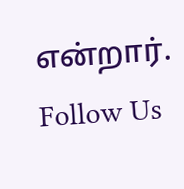என்றார்.
Follow Us